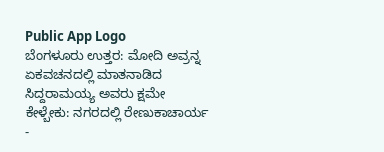Public App Logo
ಬೆಂಗಳೂರು ಉತ್ತರ: ಮೋದಿ ಅವ್ರನ್ನ ಏಕವಚನದಲ್ಲಿ ಮಾತನಾಡಿದ ಸಿದ್ದರಾಮಯ್ಯ ಅವರು ಕ್ಷಮೇ ಕೇಳ್ಬೇಕು: ನಗರದಲ್ಲಿ ರೇಣುಕಾಚಾರ್ಯ -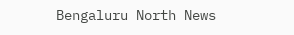Bengaluru North News